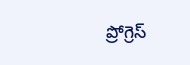ప్రోగ్రెస్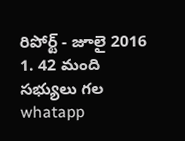రిపోర్ట్ - జూలై 2016
1. 42 మంది సభ్యులు గల
whatapp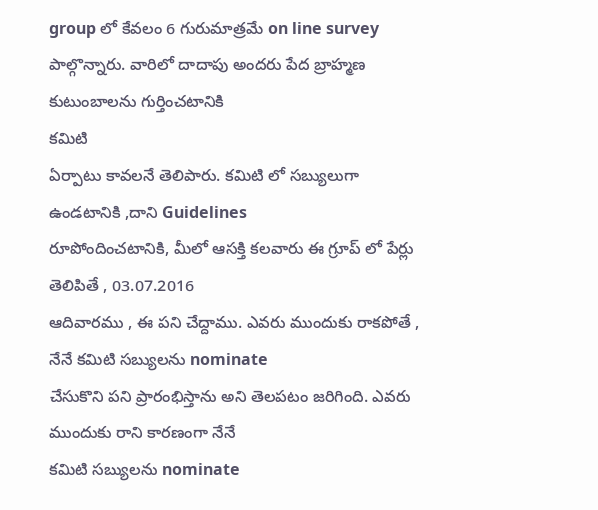group లో కేవలం 6 గురుమాత్రమే on line survey
పాల్గొన్నారు. వారిలో దాదాపు అందరు పేద బ్రాహ్మణ కుటుంబాలను గుర్తించటానికి
కమిటి
ఏర్పాటు కావలనే తెలిపారు. కమిటి లో సబ్యులుగా ఉండటానికి ,దాని Guidelines
రూపోందించటానికి, మీలో ఆసక్తి కలవారు ఈ గ్రూప్ లో పేర్లు తెలిపితే , 03.07.2016
ఆదివారము , ఈ పని చేద్దాము. ఎవరు ముందుకు రాకపోతే , నేనే కమిటి సబ్యులను nominate
చేసుకొని పని ప్రారంభిస్తాను అని తెలపటం జరిగింది. ఎవరు ముందుకు రాని కారణంగా నేనే
కమిటి సబ్యులను nominate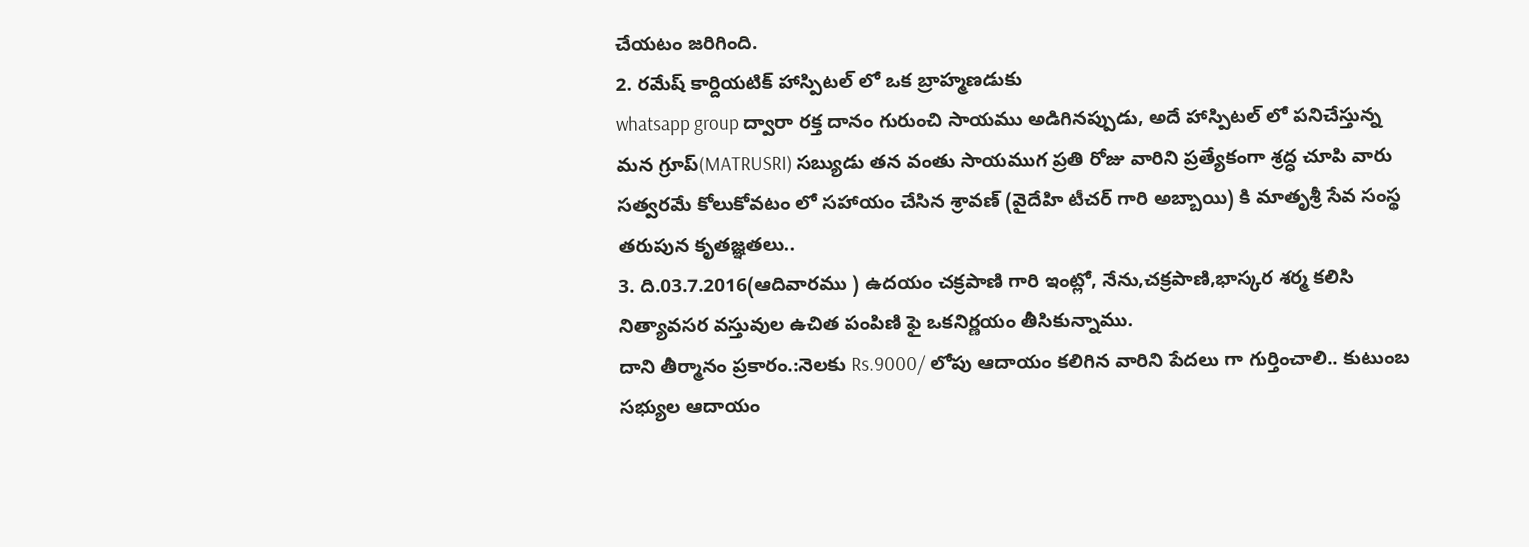చేయటం జరిగింది.
2. రమేష్ కార్దియటిక్ హాస్పిటల్ లో ఒక బ్రాహ్మణడుకు
whatsapp group ద్వారా రక్త దానం గురుంచి సాయము అడిగినప్పుడు, అదే హాస్పిటల్ లో పనిచేస్తున్న మన గ్రూప్(MATRUSRI) సబ్యుడు తన వంతు సాయముగ ప్రతి రోజు వారిని ప్రత్యేకంగా శ్రద్ధ చూపి వారు సత్వరమే కోలుకోవటం లో సహాయం చేసిన శ్రావణ్ (వైదేహి టీచర్ గారి అబ్బాయి) కి మాతృశ్రీ సేవ సంస్థ తరుపున కృతజ్ఞతలు..
3. ది.03.7.2016(ఆదివారము ) ఉదయం చక్రపాణి గారి ఇంట్లో, నేను,చక్రపాణి,భాస్కర శర్మ కలిసి నిత్యావసర వస్తువుల ఉచిత పంపిణి ఫై ఒకనిర్ణయం తీసికున్నాము.
దాని తీర్మానం ప్రకారం.:నెలకు Rs.9000/ లోపు ఆదాయం కలిగిన వారిని పేదలు గా గుర్తించాలి.. కుటుంబ సభ్యుల ఆదాయం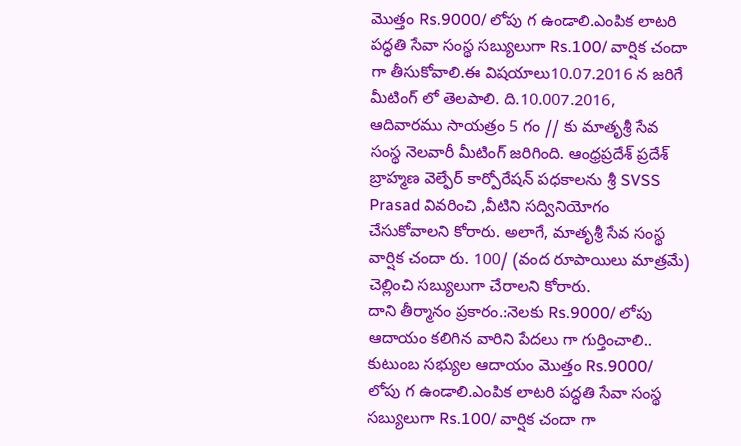మొత్తం Rs.9000/ లోపు గ ఉండాలి.ఎంపిక లాటరి పద్ధతి సేవా సంస్థ సబ్యులుగా Rs.100/ వార్షిక చందా గా తీసుకోవాలి.ఈ విషయాలు10.07.2016 న జరిగే మీటింగ్ లో తెలపాలి. ది.10.007.2016, ఆదివారము సాయత్రం 5 గం // కు మాతృశ్రీ సేవ సంస్థ నెలవారీ మీటింగ్ జరిగింది. ఆంధ్రప్రదేశ్ ప్రదేశ్ బ్రాహ్మణ వెల్ఫేర్ కార్పోరేషన్ పధకాలను శ్రీ SVSS Prasad వివరించి ,వీటిని సద్వినియోగం చేసుకోవాలని కోరారు. అలాగే, మాతృశ్రీ సేవ సంస్థ వార్షిక చందా రు. 100/ (వంద రూపాయిలు మాత్రమే) చెల్లించి సబ్యులుగా చేరాలని కోరారు.
దాని తీర్మానం ప్రకారం.:నెలకు Rs.9000/ లోపు ఆదాయం కలిగిన వారిని పేదలు గా గుర్తించాలి.. కుటుంబ సభ్యుల ఆదాయం మొత్తం Rs.9000/ లోపు గ ఉండాలి.ఎంపిక లాటరి పద్ధతి సేవా సంస్థ సబ్యులుగా Rs.100/ వార్షిక చందా గా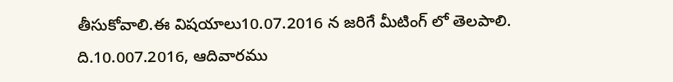తీసుకోవాలి.ఈ విషయాలు10.07.2016 న జరిగే మీటింగ్ లో తెలపాలి. ది.10.007.2016, ఆదివారము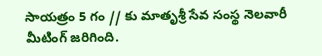సాయత్రం 5 గం // కు మాతృశ్రీ సేవ సంస్థ నెలవారీ మీటింగ్ జరిగింది.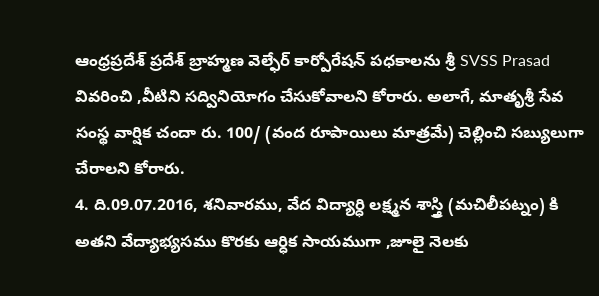ఆంధ్రప్రదేశ్ ప్రదేశ్ బ్రాహ్మణ వెల్ఫేర్ కార్పోరేషన్ పధకాలను శ్రీ SVSS Prasad వివరించి ,వీటిని సద్వినియోగం చేసుకోవాలని కోరారు. అలాగే, మాతృశ్రీ సేవ సంస్థ వార్షిక చందా రు. 100/ (వంద రూపాయిలు మాత్రమే) చెల్లించి సబ్యులుగా చేరాలని కోరారు.
4. ది.09.07.2016, శనివారము, వేద విద్యార్ధి లక్ష్మన శాస్త్రి (మచిలీపట్నం) కి అతని వేద్యాభ్యసము కొరకు ఆర్ధిక సాయముగా ,జూలై నెలకు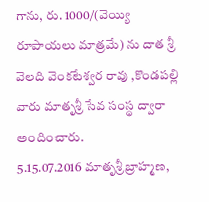గాను, రు. 1000/(వెయ్యి రూపాయలు మాత్రమే) ను దాత శ్రీ వెలది వెంకటేశ్వర రావు ,కొండపల్లి వారు మాతృశ్రీ సేవ సంస్థ ద్వారా అందించారు.
5.15.07.2016 మాతృశ్రీ బ్రాహ్మణ,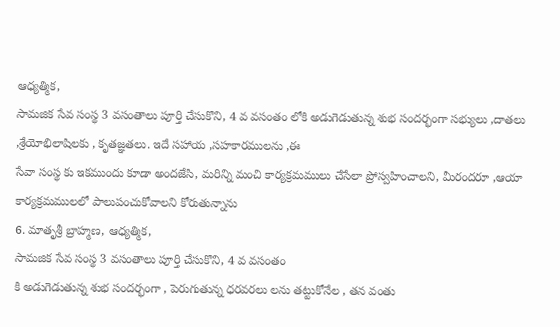ఆధ్యత్మిక,
సామజిక సేవ సంస్థ 3 వసంతాలు పూర్తి చేసుకొని, 4 వ వసంతం లోకి అడుగెడుతున్న శుభ సందర్భంగా సభ్యులు ,దాతలు ,శ్రేయోభిలాషిలకు , కృతజ్ఞతలు. ఇదే సహాయ ,సహకారములను ,ఈ
సేవా సంస్థ కు ఇకముందు కూడా అందజేసి, మరిన్ని మంచి కార్యక్రమములు చేసేలా ప్రోస్వహించాలని, మీరందరూ ,ఆయా కార్యక్రమములలో పాలుపంచుకోవాలని కోరుతున్నాను
6. మాతృశ్రీ బ్రాహ్మణ, ఆధ్యత్మిక,
సామజిక సేవ సంస్థ 3 వసంతాలు పూర్తి చేసుకొని, 4 వ వసంతం
కి అడుగెడుతున్న శుభ సందర్భంగా , పెరుగుతున్న ధరవరలు లను తట్టుకోనేల , తన వంతు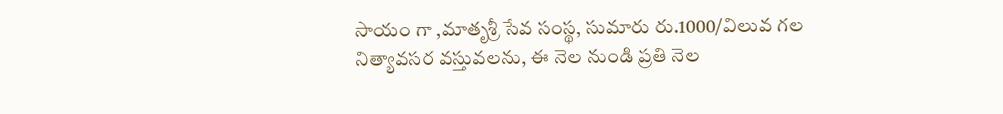సాయం గా ,మాతృశ్రీ సేవ సంస్థ, సుమారు రు.1000/విలువ గల నిత్యావసర వస్తువలను, ఈ నెల నుండి ప్రతి నెల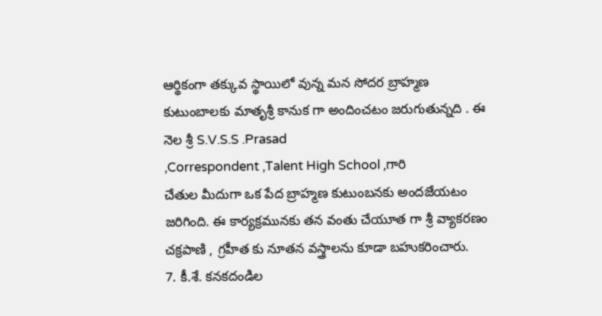ఆర్థికంగా తక్కువ స్థాయిలో వున్న మన సోదర బ్రాహ్మణ కుటుంబాలకు మాతృశ్రీ కానుక గా అందించటం జరుగుతున్నది . ఈ నెల శ్రీ S.V.S.S .Prasad
,Correspondent ,Talent High School ,గారి
చేతుల మీదుగా ఒక పేద బ్రాహ్మణ కుటుంబనకు అందజేయటం జరిగింది. ఈ కార్యక్రమునకు తన వంతు చేయూత గా శ్రీ వ్యాకరణం చక్రపాణి , గ్రహీత కు నూతన వస్త్రాలను కూడా బహుకరించారు.
7. కీ.శే. కనకదండిల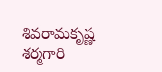శివరామకృష్ణ శర్మగారి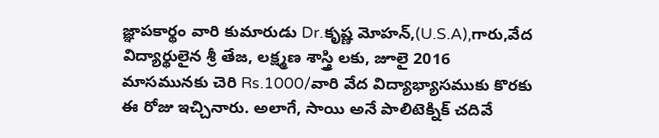జ్ఞాపకార్థం వారి కుమారుడు Dr.కృష్ణ మోహన్,(U.S.A),గారు,వేద విద్యార్థులైన శ్రీ తేజ, లక్ష్మణ శాస్త్రి లకు, జూలై 2016 మాసమునకు చెరి Rs.1000/వారి వేద విద్యాభ్యాసముకు కొరకు ఈ రోజు ఇచ్చినారు. అలాగే, సాయి అనే పాలిటెక్నిక్ చదివే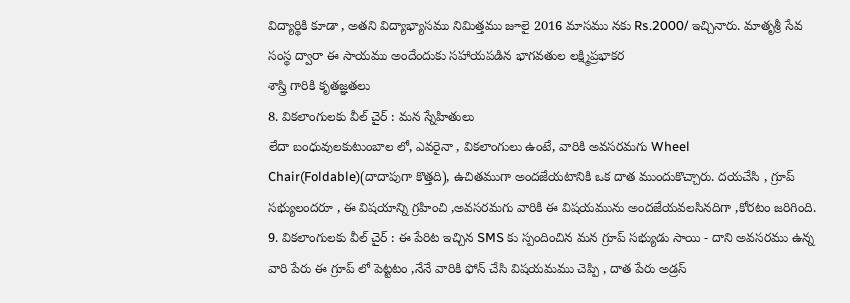విద్యార్థికి కూడా , అతని విద్యాభ్యాసము నిమిత్తము జూలై 2016 మాసము నకు Rs.2000/ ఇచ్చినారు. మాతృశ్రీ సేవ సంస్థ ద్వారా ఈ సాయము అందేందుకు సహాయపడిన భాగవతుల లక్ష్మిప్రభాకర
శాస్త్రి గారికి కృతజ్ఞతలు
8. వికలాంగులకు వీల్ చైర్ : మన స్నేహితులు
లేదా బంధువులకుటుంబాల లో, ఎవరైనా , వికలాంగులు ఉంటే, వారికి అవసరమగు Wheel Chair(Foldable)(దాదాపుగా కొత్తది), ఉచితముగా అందజేయటానికి ఒక దాత ముందుకొచ్చారు. దయచేసి , గ్రూప్ సభ్యులందరూ , ఈ విషయాన్ని గ్రహించి ,అవసరమగు వారికి ఈ విషయమును అందజేయవలసినదిగా ,కోరటం జరిగింది.
9. వికలాంగులకు వీల్ చైర్ : ఈ పేరిట ఇచ్చిన SMS కు స్పందించిన మన గ్రూప్ సభ్యుడు సాయి - దాని అవసరము ఉన్న వారి పేరు ఈ గ్రూప్ లో పెట్టటం ,నేనే వారికి ఫోన్ చేసి విషయమము చెప్పి , దాత పేరు అడ్రస్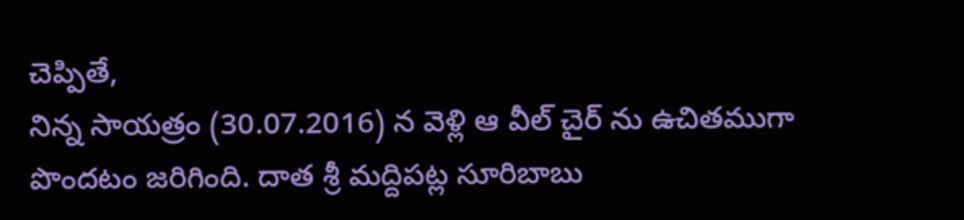చెప్పితే,
నిన్న సాయత్రం (30.07.2016) న వెళ్లి ఆ వీల్ చైర్ ను ఉచితముగా పొందటం జరిగింది. దాత శ్రీ మద్దిపట్ల సూరిబాబు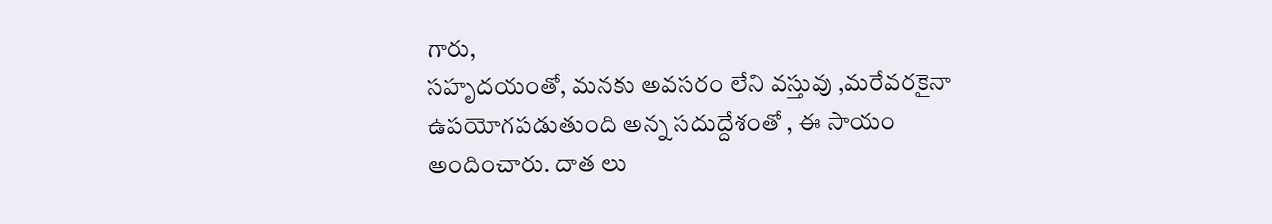గారు,
సహృదయంతో, మనకు అవసరం లేని వస్తువు ,మరేవరకైనా ఉపయోగపడుతుంది అన్న సదుద్దేశంతో , ఈ సాయం అందించారు. దాత లు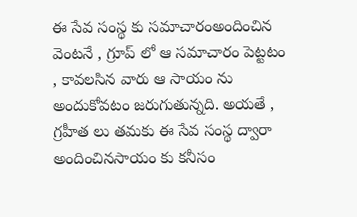ఈ సేవ సంస్థ కు సమాచారంఅందించిన వెంటనే , గ్రూప్ లో ఆ సమాచారం పెట్టటం , కావలసిన వారు ఆ సాయం ను అందుకోవటం జరుగుతున్నది. అయతే , గ్రహీత లు తమకు ఈ సేవ సంస్థ ద్వారా అందించినసాయం కు కనీసం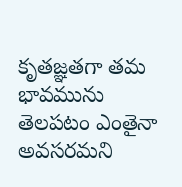కృతజ్ఞతగా తమ భావమును తెలపటం ఎంతైనా అవసరమని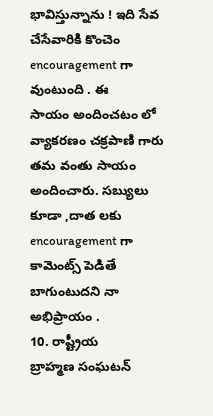భావిస్తున్నాను ! ఇది సేవ చేసేవారికి కొంచెం encouragement గా వుంటుంది . ఈ
సాయం అందించటం లో వ్యాకరణం చక్రపాణి గారు తమ వంతు సాయం అందించారు. సబ్యులు కూడా ,దాత లకు encouragement గా కామెంట్స్ పెడితే బాగుంటుదని నా అభిప్రాయం .
10. రాష్ట్రీయ
బ్రాహ్మణ సంఘటన్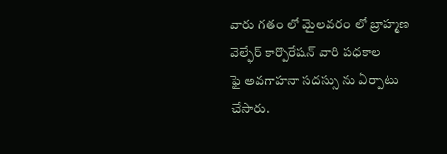వారు గతం లో మైలవరం లో బ్రాహ్మణ వెల్ఫేర్ కార్పొరేషన్ వారి పధకాల
ఫై అవగాహనా సదస్సు ను ఏర్పాటు చేసారు.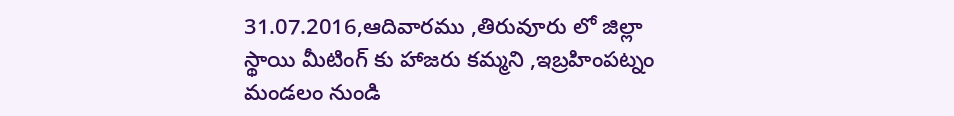31.07.2016,ఆదివారము ,తిరువూరు లో జిల్లా
స్థాయి మీటింగ్ కు హాజరు కమ్మని ,ఇబ్రహింపట్నం మండలం నుండి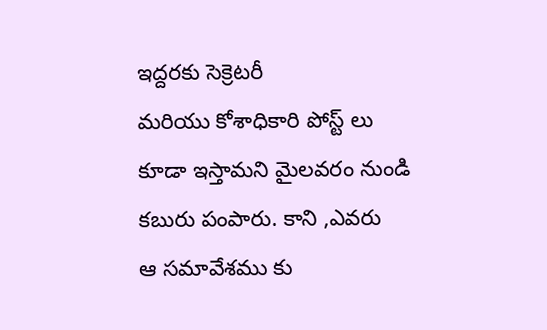ఇద్దరకు సెక్రెటరీ
మరియు కోశాధికారి పోస్ట్ లు కూడా ఇస్తామని మైలవరం నుండి కబురు పంపారు. కాని ,ఎవరు
ఆ సమావేశము కు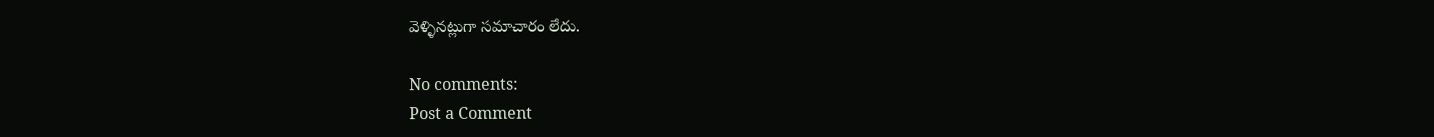వెళ్ళినట్లుగా సమాచారం లేదు.

No comments:
Post a Comment